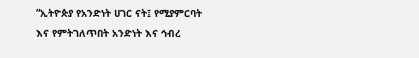“ኢትዮጵያ የአንድነት ሀገር ናት፤ የሚያምርባት እና የምትገለጥበት አንድነት እና ኅብረ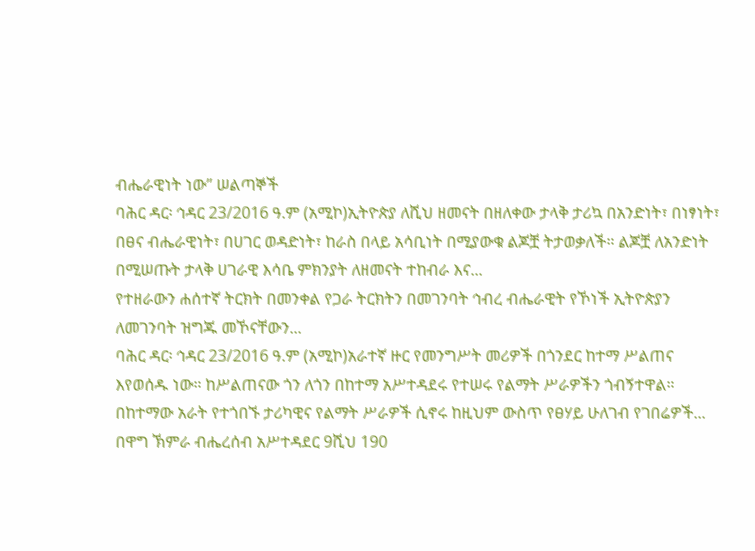ብሔራዊነት ነው” ሠልጣኞች
ባሕር ዳር፡ ኅዳር 23/2016 ዓ.ም (አሚኮ)ኢትዮጵያ ለሺህ ዘመናት በዘለቀው ታላቅ ታሪኳ በአንድነት፣ በነፃነት፣ በፀና ብሔራዊነት፣ በሀገር ወዳድነት፣ ከራስ በላይ አሳቢነት በሚያውቁ ልጆቿ ትታወቃለች። ልጆቿ ለአንድነት በሚሠጡት ታላቅ ሀገራዊ እሳቤ ምክንያት ለዘመናት ተከብራ እና...
የተዘራውን ሐሰተኛ ትርክት በመንቀል የጋራ ትርክትን በመገንባት ኅብረ ብሔራዊት የኾነች ኢትዮጵያን ለመገንባት ዝግጁ መኾናቸውን...
ባሕር ዳር፡ ኅዳር 23/2016 ዓ.ም (አሚኮ)አራተኛ ዙር የመንግሥት መሪዎች በጎንደር ከተማ ሥልጠና እየወሰዱ ነው። ከሥልጠናው ጎን ለጎን በከተማ አሥተዳደሩ የተሠሩ የልማት ሥራዎችን ጎብኝተዋል።
በከተማው አራት የተጎበኙ ታሪካዊና የልማት ሥራዎች ሲኖሩ ከዚህም ውስጥ የፀሃይ ሁለገብ የገበሬዎች...
በዋግ ኽምራ ብሔረሰብ አሥተዳደር 9ሺህ 190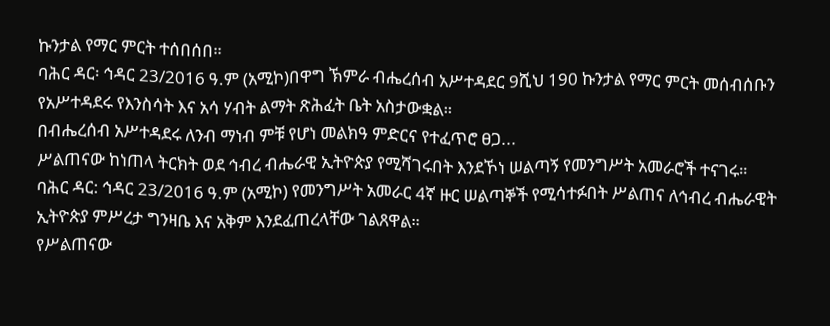ኩንታል የማር ምርት ተሰበሰበ።
ባሕር ዳር፡ ኅዳር 23/2016 ዓ.ም (አሚኮ)በዋግ ኽምራ ብሔረሰብ አሥተዳደር 9ሺህ 190 ኩንታል የማር ምርት መሰብሰቡን የአሥተዳደሩ የእንስሳት እና አሳ ሃብት ልማት ጽሕፈት ቤት አስታውቋል።
በብሔረሰብ አሥተዳደሩ ለንብ ማነብ ምቹ የሆነ መልክዓ ምድርና የተፈጥሮ ፀጋ...
ሥልጠናው ከነጠላ ትርክት ወደ ኅብረ ብሔራዊ ኢትዮጵያ የሚሻገሩበት እንደኾነ ሠልጣኝ የመንግሥት አመራሮች ተናገሩ።
ባሕር ዳር: ኅዳር 23/2016 ዓ.ም (አሚኮ) የመንግሥት አመራር 4ኛ ዙር ሠልጣኞች የሚሳተፉበት ሥልጠና ለኅብረ ብሔራዊት ኢትዮጵያ ምሥረታ ግንዛቤ እና አቅም እንደፈጠረላቸው ገልጸዋል።
የሥልጠናው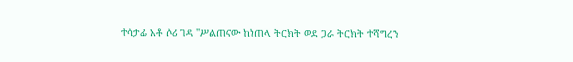ተሳታፊ አቶ ሶሪ ገዳ ''ሥልጠናው ከነጠላ ትርክት ወደ ጋራ ትርክት ተሻግረን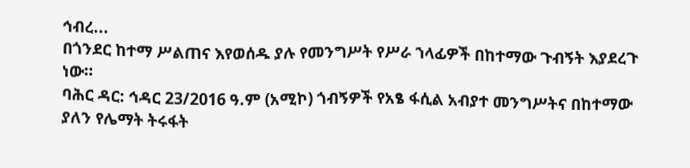ኅብረ...
በጎንደር ከተማ ሥልጠና እየወሰዱ ያሉ የመንግሥት የሥራ ኀላፊዎች በከተማው ጉብኝት እያደረጉ ነው።
ባሕር ዳር: ኅዳር 23/2016 ዓ.ም (አሚኮ) ጎብኝዎች የአፄ ፋሲል አብያተ መንግሥትና በከተማው ያለን የሌማት ትሩፋት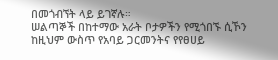በመጎብኘት ላይ ይገኛሉ።
ሠልጣኞች በከተማው አራት ቦታዎችን የሚጎበኙ ሲኾን ከዚህም ውስጥ የአባይ ጋርመንትና የየፀሀይ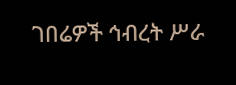ገበሬዎች ኅብረት ሥራ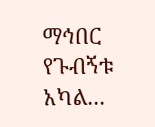ማኅበር የጉብኝቱ አካል...